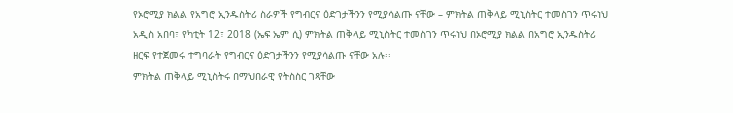የኦሮሚያ ክልል የአግሮ ኢንዱስትሪ ስራዎች የግብርና ዕድገታችንን የሚያሳልጡ ናቸው – ምክትል ጠቅላይ ሚኒስትር ተመስገን ጥሩነህ
አዲስ አበባ፣ የካቲት 12፣ 2018 (ኤፍ ኤም ሲ) ምክትል ጠቅላይ ሚኒስትር ተመስገን ጥሩነህ በኦሮሚያ ክልል በአግሮ ኢንዱስትሪ ዘርፍ የተጀመሩ ተግባራት የግብርና ዕድገታችንን የሚያሳልጡ ናቸው አሉ፡፡
ምክትል ጠቅላይ ሚኒስትሩ በማህበራዊ የትስስር ገጻቸው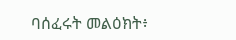ባሰፈሩት መልዕክት፥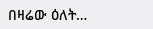በዛሬው ዕለት…